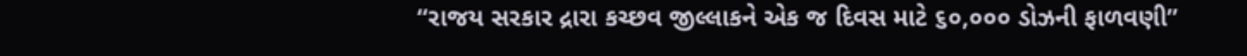“રાજય સરકાર દ્રારા કચ્છવ જીલ્લાકને એક જ દિવસ માટે ૬૦,૦૦૦ ડોઝની ફાળવણી”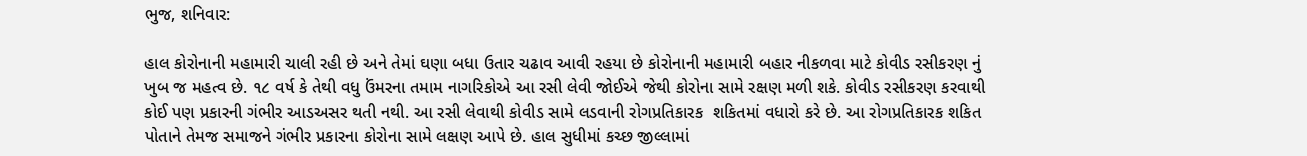ભુજ, શનિવાર:

હાલ કોરોનાની મહામારી ચાલી રહી છે અને તેમાં ઘણા બધા ઉતાર ચઢાવ આવી રહયા છે કોરોનાની મહામારી બહાર નીકળવા માટે કોવીડ રસીકરણ નું ખુબ જ મહત્‍વ છે. ૧૮ વર્ષ કે તેથી વધુ ઉંમરના તમામ નાગરિકોએ આ રસી લેવી જોઈએ જેથી કોરોના સામે રક્ષણ મળી શકે. કોવીડ રસીકરણ કરવાથી કોઈ પણ પ્રકારની ગંભીર આડઅસર થતી નથી. આ રસી લેવાથી કોવીડ સામે લડવાની રોગપ્રતિકારક  શકિતમાં વધારો કરે છે. આ રોગપ્રતિકારક શકિત પોતાને તેમજ સમાજને ગંભીર પ્રકારના કોરોના સામે લક્ષણ આપે છે. હાલ સુધીમાં કચ્‍છ જીલ્‍લામાં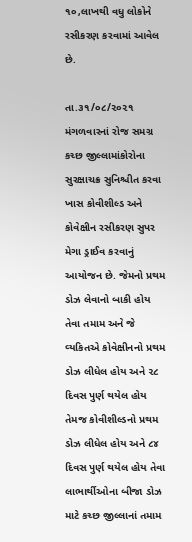૧૦,લાખથી વધુ લોકોને રસીકરણ કરવામાં આવેલ છે.

તા.૩૧/૦૮/૨૦૨૧ મંગળવારનાં રોજ સમગ્ર કચ્‍છ જીલ્‍લામાંકોરોના સુરક્ષાચક્ર સુનિશ્ચીત કરવા ખાસ કોવીશીલ્‍ડ અને કોવેક્ષીન રસીકરણ સુપર મેગા ડ્રાઈવ કરવાનું આયોજન છે. જેમનો પ્રથમ ડોઝ લેવાનો બાકી હોય તેવા તમામ અને જે વ્‍યકિતએ કોવેક્ષીનનો પ્રથમ ડોઝ લીધેલ હોય અને ૨૮ દિવસ પુર્ણ થયેલ હોય તેમજ કોવીશીલ્‍ડનો પ્રથમ ડોઝ લીધેલ હોય અને ૮૪ દિવસ પુર્ણ થયેલ હોય તેવા લાભાર્થીઓના બીજા ડોઝ  માટે કચ્‍છ જીલ્‍લાનાં તમામ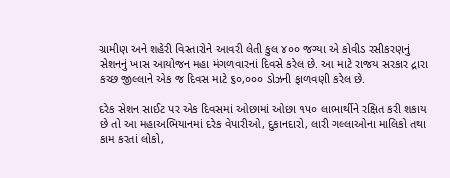ગ્રામીણ અને શહેરી વિસ્‍તારોને આવરી લેતી કુલ ૪૦૦ જગ્‍યા એ કોવીડ રસીકરણનું સેશનનું ખાસ આયોજન મહા મંગળવારનાં દિવસે કરેલ છે. આ માટે રાજય સરકાર દ્રારા કચ્‍છ જીલ્‍લાને એક જ દિવસ માટે ૬૦,૦૦૦ ડોઝની ફાળવણી કરેલ છે.

દરેક સેશન સાઈટ પર એક દિવસમાં ઓછામાં ઓછા ૧૫૦ લાભાર્થીને રક્ષિત કરી શકાય છે તો આ મહાઅભિયાનમાં દરેક વેપારીઓ, દુકાનદારો, લારી ગલ્‍લાઓના માલિકો તથા કામ કરતાં લોકો,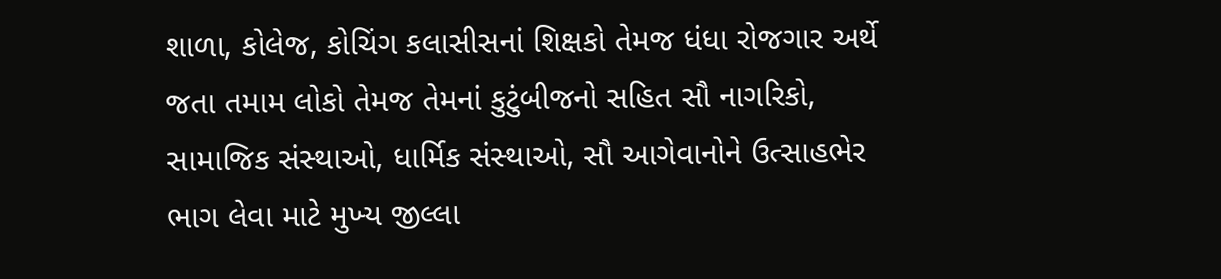શાળા, કોલેજ, કોચિંગ કલાસીસનાં શિક્ષકો તેમજ ધંધા રોજગાર અર્થે જતા તમામ લોકો તેમજ તેમનાં કુટુંબીજનો સહિત સૌ નાગરિકો, સામાજિક સંસ્‍થાઓ, ધાર્મિક સંસ્‍થાઓ, સૌ આગેવાનોને ઉત્‍સાહભેર ભાગ લેવા માટે મુખ્‍ય જીલ્‍લા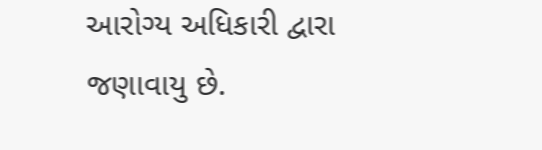આરોગ્‍ય અધિકારી દ્વારા જણાવાયુ છે.